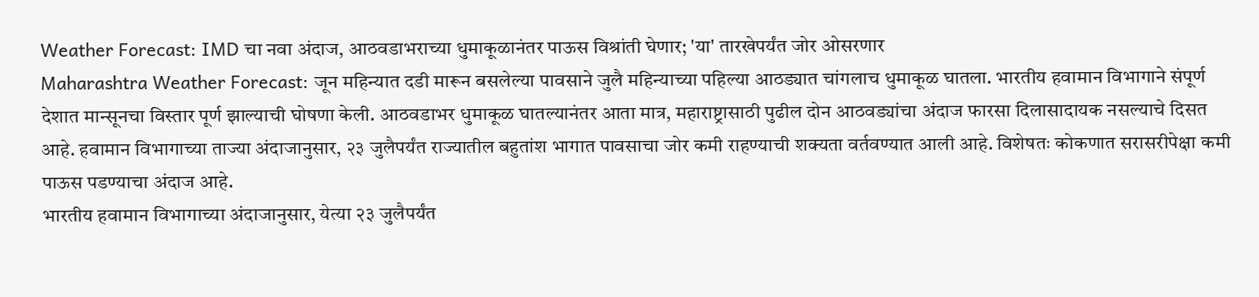Weather Forecast: IMD चा नवा अंदाज, आठवडाभराच्या धुमाकूळानंतर पाऊस विश्रांती घेणार; 'या' तारखेपर्यंत जोर ओसरणार
Maharashtra Weather Forecast: जून महिन्यात दडी मारून बसलेल्या पावसाने जुलै महिन्याच्या पहिल्या आठड्यात चांगलाच धुमाकूळ घातला. भारतीय हवामान विभागाने संपूर्ण देशात मान्सूनचा विस्तार पूर्ण झाल्याची घोषणा केली. आठवडाभर धुमाकूळ घातल्यानंतर आता मात्र, महाराष्ट्रासाठी पुढील दोन आठवड्यांचा अंदाज फारसा दिलासादायक नसल्याचे दिसत आहे. हवामान विभागाच्या ताज्या अंदाजानुसार, २३ जुलैपर्यंत राज्यातील बहुतांश भागात पावसाचा जोर कमी राहण्याची शक्यता वर्तवण्यात आली आहे. विशेषतः कोकणात सरासरीपेक्षा कमी पाऊस पडण्याचा अंदाज आहे.
भारतीय हवामान विभागाच्या अंदाजानुसार, येत्या २३ जुलैपर्यंत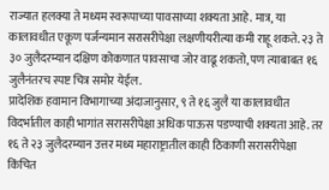राज्यात हलक्या ते मध्यम स्वरूपाच्या पावसाच्या शक्यता आहे. मात्र, या कालावधीत एकूण पर्जन्यमान सरासरीपेक्षा लक्षणीयरीत्या कमी राहू शकते. २३ ते ३० जुलैदरम्यान दक्षिण कोकणात पावसाचा जोर वाढू शकतो, पण त्याबाबत १६ जुलैनंतरच स्पष्ट चित्र समोर येईल.
प्रादेशिक हवामान विभागाच्या अंदाजानुसार, ९ ते १६ जुलै या कालावधीत विदर्भातील काही भागांत सरासरीपेक्षा अधिक पाऊस पडण्याची शक्यता आहे. तर १६ ते २३ जुलैदरम्यान उत्तर मध्य महाराष्ट्रातील काही ठिकाणी सरासरीपेक्षा किंचित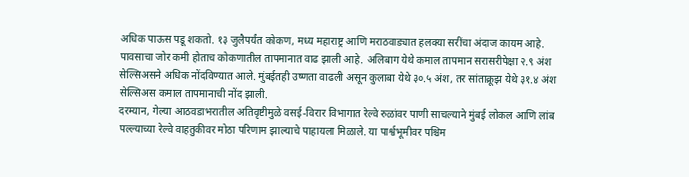अधिक पाऊस पडू शकतो. १३ जुलैपर्यंत कोकण, मध्य महाराष्ट्र आणि मराठवाड्यात हलक्या सरींचा अंदाज कायम आहे.
पावसाचा जोर कमी होताच कोकणातील तापमानात वाढ झाली आहे. अलिबाग येथे कमाल तापमान सरासरीपेक्षा २.९ अंश सेल्सिअसने अधिक नोंदविण्यात आले. मुंबईतही उष्णता वाढली असून कुलाबा येथे ३०.५ अंश, तर सांताक्रूझ येथे ३१.४ अंश सेल्सिअस कमाल तापमानाची नोंद झाली.
दरम्यान, गेल्या आठवडाभरातील अतिवृष्टीमुळे वसई-विरार विभागात रेल्वे रुळांवर पाणी साचल्याने मुंबई लोकल आणि लांब पल्ल्याच्या रेल्वे वाहतुकीवर मोठा परिणाम झाल्याचे पाहायला मिळाले. या पार्श्वभूमीवर पश्चिम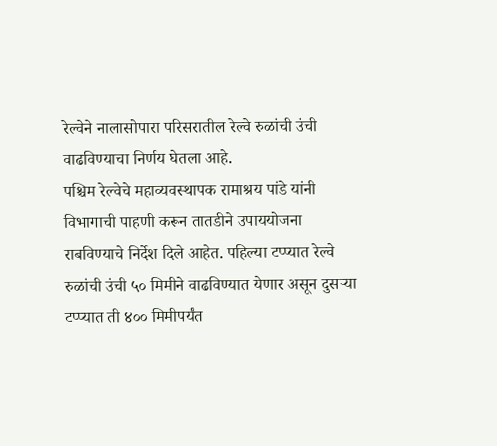रेल्वेने नालासोपारा परिसरातील रेल्वे रुळांची उंची वाढविण्याचा निर्णय घेतला आहे.
पश्चिम रेल्वेचे महाव्यवस्थापक रामाश्रय पांडे यांनी विभागाची पाहणी करून तातडीने उपाययोजना राबविण्याचे निर्देश दिले आहेत. पहिल्या टप्प्यात रेल्वे रुळांची उंची ५० मिमीने वाढविण्यात येणार असून दुसऱ्या टप्प्यात ती ४०० मिमीपर्यंत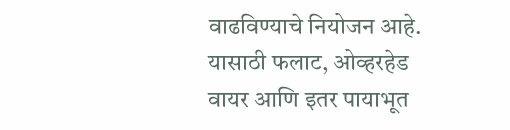वाढविण्याचे नियोजन आहे. यासाठी फलाट, ओव्हरहेड वायर आणि इतर पायाभूत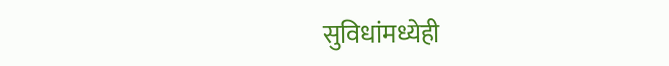सुविधांमध्येही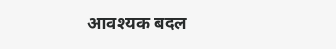आवश्यक बदल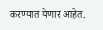करण्यात येणार आहेत.